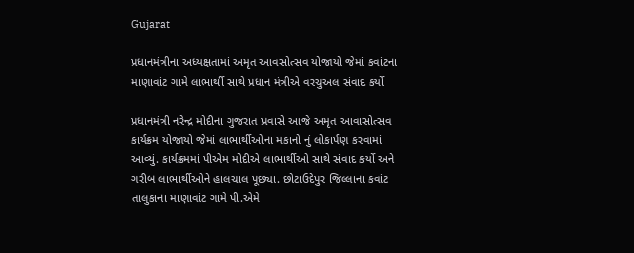Gujarat

પ્રધાનમંત્રીના અધ્યક્ષતામાં અમૃત આવસોત્સવ યોજાયો જેમાં કવાંટના માણાવાંટ ગામે લાભાર્થી સાથે પ્રધાન મંત્રીએ વરચુઅલ સંવાદ કર્યો

પ્રધાનમંત્રી નરેન્દ્ર મોદીના ગુજરાત પ્રવાસે આજે અમૃત આવાસોત્સવ કાર્યક્રમ યોજાયો જેમાં લાભાર્થીઓના મકાનો નું લોકાર્પણ કરવામાં આવ્યું. કાર્યક્રમમાં પીએમ મોદીએ લાભાર્થીઓ સાથે સંવાદ કર્યો અને ગરીબ લાભાર્થીઓને હાલચાલ પૂછ્યા. છોટાઉદેપુર જિલ્લાના કવાંટ તાલુકાના માણાવાંટ ગામે પી.એમે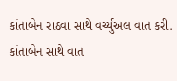કાંતાબેન રાઠવા સાથે વર્ચ્યુઅલ વાત કરી. કાંતાબેન સાથે વાત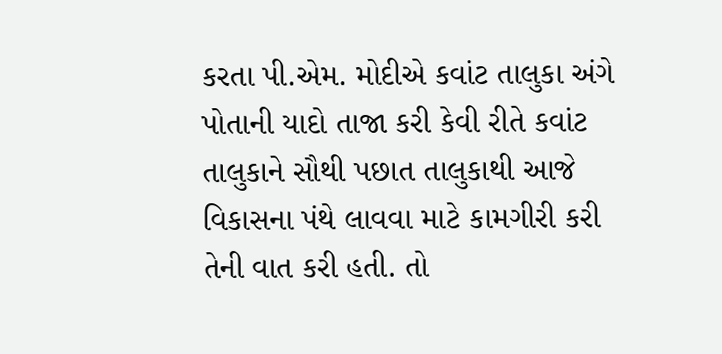કરતા પી.એમ. મોદીએ કવાંટ તાલુકા અંગે પોતાની યાદો તાજા કરી કેવી રીતે કવાંટ તાલુકાને સૌથી પછાત તાલુકાથી આજે વિકાસના પંથે લાવવા માટે કામગીરી કરી તેની વાત કરી હતી. તો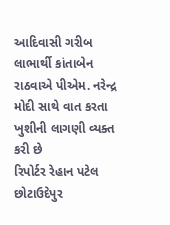આદિવાસી ગરીબ લાભાર્થી કાંતાબેન રાઠવાએ પીએમ. નરેન્દ્ર મોદી સાથે વાત કરતા ખુશીની લાગણી વ્યક્ત કરી છે
રિપોર્ટર રેહાન પટેલ છોટાઉદેપુર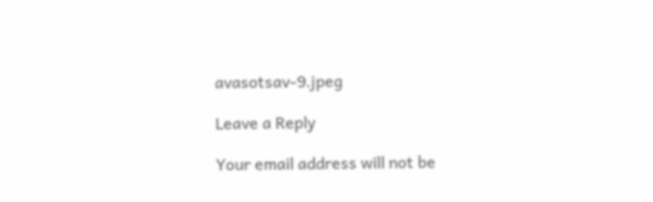avasotsav-9.jpeg

Leave a Reply

Your email address will not be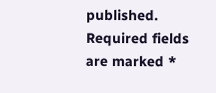published. Required fields are marked *